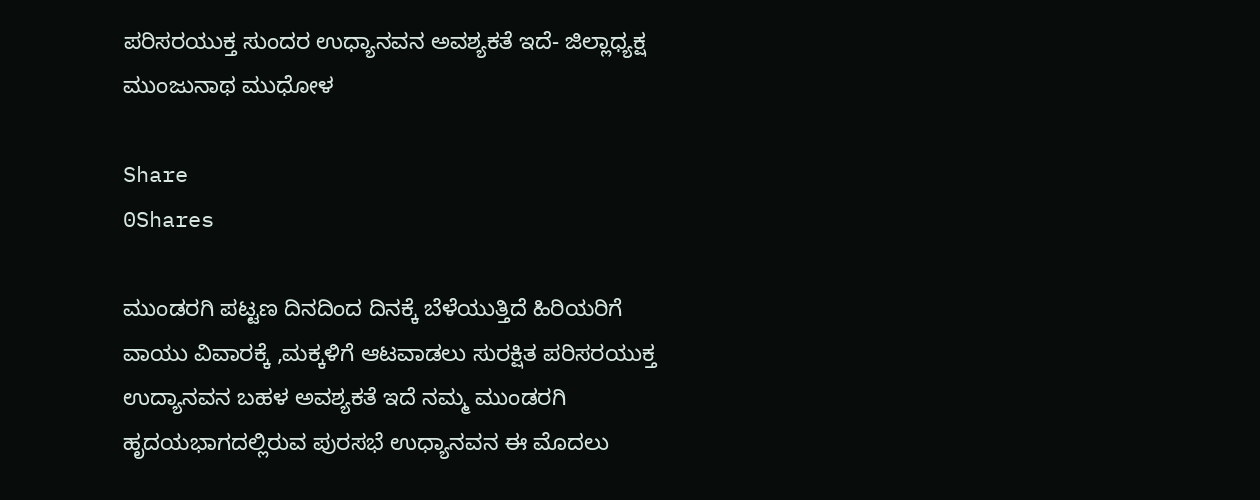ಪರಿಸರಯುಕ್ತ ಸುಂದರ ಉಧ್ಯಾನವನ ಅವಶ್ಯಕತೆ ಇದೆ- ಜಿಲ್ಲಾಧ್ಯಕ್ಷ ಮುಂಜುನಾಥ ಮುಧೋಳ

Share
0Shares

ಮುಂಡರಗಿ ಪಟ್ಟಣ ದಿನದಿಂದ ದಿನಕ್ಕೆ ಬೆಳೆಯುತ್ತಿದೆ ಹಿರಿಯರಿಗೆ ವಾಯು ವಿವಾರಕ್ಕೆ ,ಮಕ್ಕಳಿಗೆ ಆಟವಾಡಲು ಸುರಕ್ಷಿತ ಪರಿಸರಯುಕ್ತ  ಉದ್ಯಾನವನ ಬಹಳ ಅವಶ್ಯಕತೆ ಇದೆ ನಮ್ಮ ಮುಂಡರಗಿ ಹೃದಯಭಾಗದಲ್ಲಿರುವ ಪುರಸಭೆ ಉಧ್ಯಾನವನ ಈ ಮೊದಲು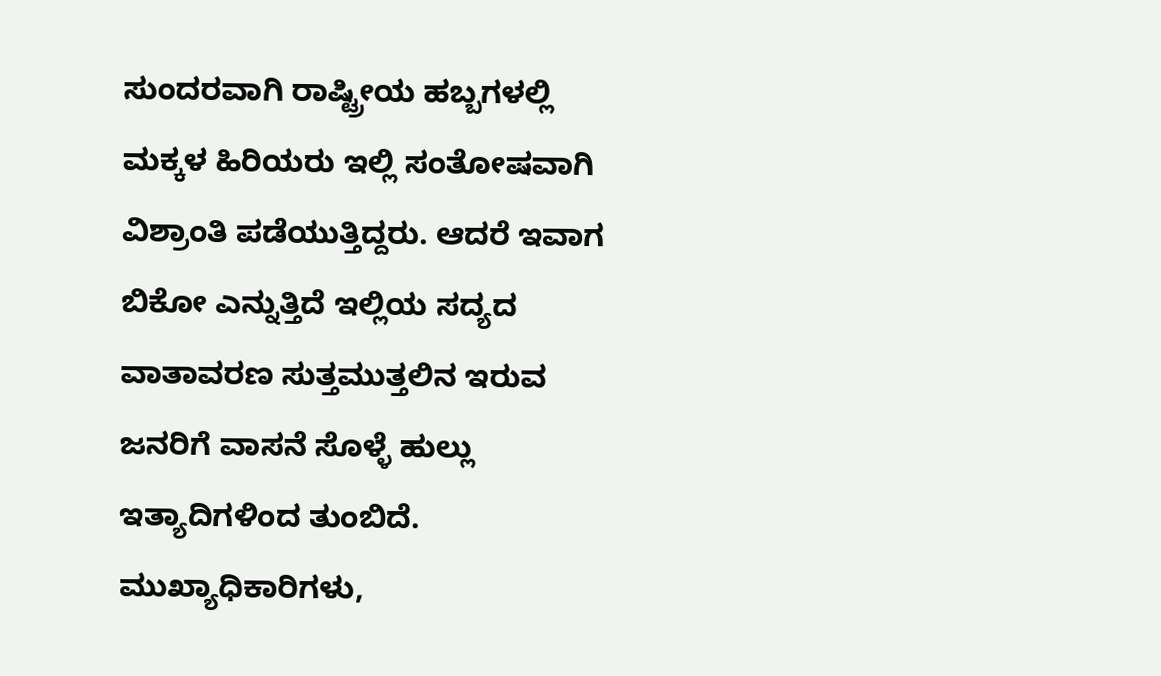ಸುಂದರವಾಗಿ ರಾಷ್ಟ್ರೀಯ ಹಬ್ಬಗಳಲ್ಲಿ ಮಕ್ಕಳ ಹಿರಿಯರು ಇಲ್ಲಿ ಸಂತೋಷವಾಗಿ ವಿಶ್ರಾಂತಿ ಪಡೆಯುತ್ತಿದ್ದರು. ಆದರೆ ಇವಾಗ  ಬಿಕೋ ಎನ್ನುತ್ತಿದೆ ಇಲ್ಲಿಯ ಸದ್ಯದ ವಾತಾವರಣ ಸುತ್ತಮುತ್ತಲಿನ ಇರುವ ಜನರಿಗೆ ವಾಸನೆ ಸೊಳ್ಳೆ ಹುಲ್ಲು ಇತ್ಯಾದಿಗಳಿಂದ ತುಂಬಿದೆ. ಮುಖ್ಯಾಧಿಕಾರಿಗಳು,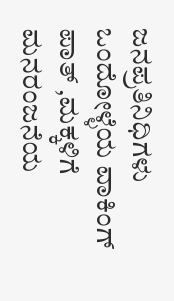ಜನಪ್ರತಿನಿಧಿಗಳು ಒಂದೋಳ್ಳೆಯ ವಾಕಿಂಗ್ ಪಾತ್ ,ಮಕ್ಕಳಿಗೆ ಮನರಂಜನೆಯ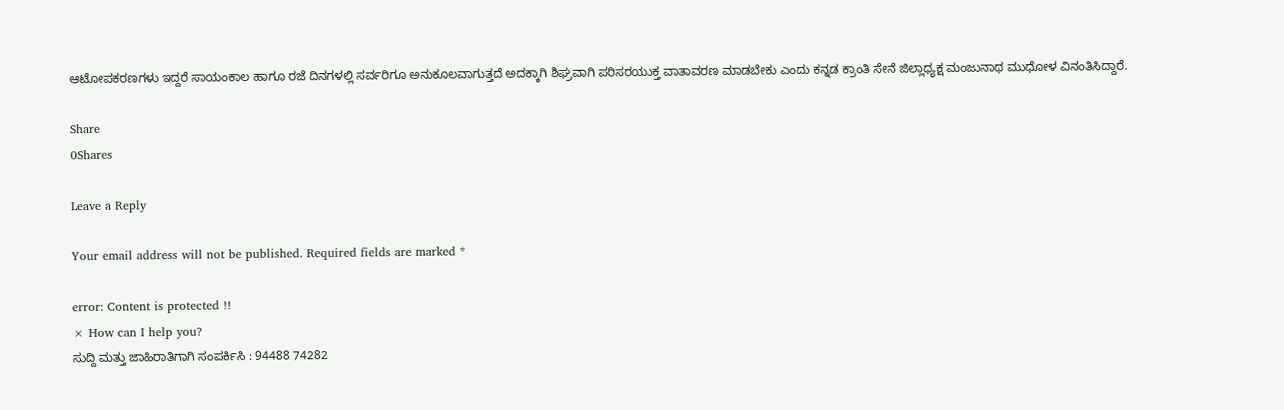ಆಟೋಪಕರಣಗಳು ಇದ್ದರೆ ಸಾಯಂಕಾಲ ಹಾಗೂ ರಜೆ ದಿನಗಳಲ್ಲಿ ಸರ್ವರಿಗೂ ಅನುಕೂಲವಾಗುತ್ತದೆ ಅದಕ್ಕಾಗಿ ಶಿಘ್ರವಾಗಿ ಪರಿಸರಯುಕ್ತ ವಾತಾವರಣ ಮಾಡಬೇಕು ಎಂದು ಕನ್ನಡ ಕ್ರಾಂತಿ ಸೇನೆ ಜಿಲ್ಲಾಧ್ಯಕ್ಷ ಮಂಜುನಾಥ ಮುಧೋಳ ವಿನಂತಿಸಿದ್ದಾರೆ.

Share
0Shares

Leave a Reply

Your email address will not be published. Required fields are marked *

error: Content is protected !!
× How can I help you?
ಸುದ್ದಿ ಮತ್ತು ಜಾಹಿರಾತಿಗಾಗಿ ಸಂಪರ್ಕಿಸಿ : 94488 74282